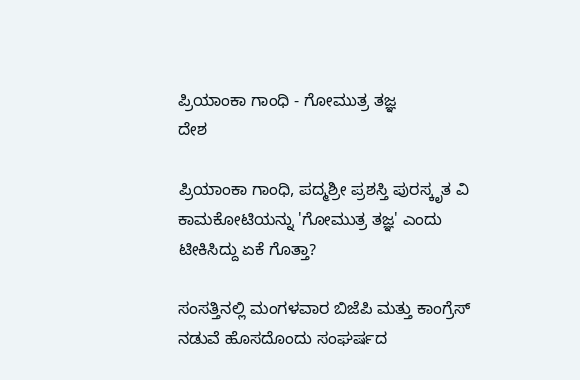ಪ್ರಿಯಾಂಕಾ ಗಾಂಧಿ - ಗೋಮುತ್ರ ತಜ್ಞ
ದೇಶ

ಪ್ರಿಯಾಂಕಾ ಗಾಂಧಿ, ಪದ್ಮಶ್ರೀ ಪ್ರಶಸ್ತಿ ಪುರಸ್ಕೃತ ವಿ ಕಾಮಕೋಟಿಯನ್ನು 'ಗೋಮುತ್ರ ತಜ್ಞ' ಎಂದು ಟೀಕಿಸಿದ್ದು ಏಕೆ ಗೊತ್ತಾ?

ಸಂಸತ್ತಿನಲ್ಲಿ ಮಂಗಳವಾರ ಬಿಜೆಪಿ ಮತ್ತು ಕಾಂಗ್ರೆಸ್ ನಡುವೆ ಹೊಸದೊಂದು ಸಂಘರ್ಷದ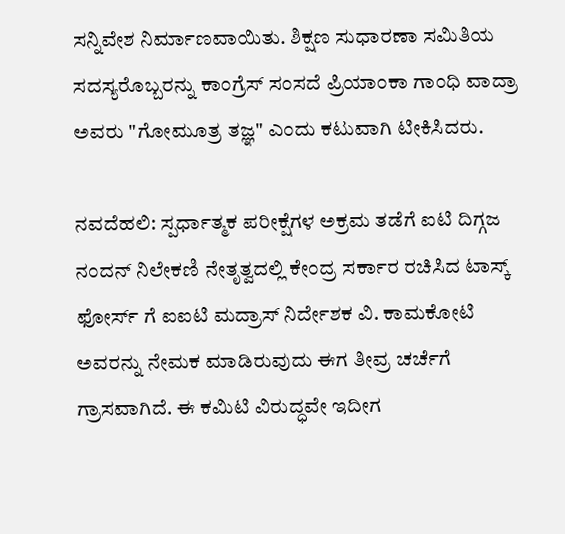ಸನ್ನಿವೇಶ ನಿರ್ಮಾಣವಾಯಿತು. ಶಿಕ್ಷಣ ಸುಧಾರಣಾ ಸಮಿತಿಯ ಸದಸ್ಯರೊಬ್ಬರನ್ನು ಕಾಂಗ್ರೆಸ್ ಸಂಸದೆ ಪ್ರಿಯಾಂಕಾ ಗಾಂಧಿ ವಾದ್ರಾ ಅವರು "ಗೋಮೂತ್ರ ತಜ್ಞ" ಎಂದು ಕಟುವಾಗಿ ಟೀಕಿಸಿದರು.

ನವದೆಹಲಿ: ಸ್ಪರ್ಧಾತ್ಮಕ ಪರೀಕ್ಷೆಗಳ ಅಕ್ರಮ ತಡೆಗೆ ಐಟಿ ದಿಗ್ಗಜ ನಂದನ್ ನಿಲೇಕಣಿ ನೇತೃತ್ವದಲ್ಲಿ ಕೇಂದ್ರ ಸರ್ಕಾರ ರಚಿಸಿದ ಟಾಸ್ಕ್ ಫೋರ್ಸ್ ಗೆ ಐಐಟಿ ಮದ್ರಾಸ್ ನಿರ್ದೇಶಕ ವಿ. ಕಾಮಕೋಟಿ ಅವರನ್ನು ನೇಮಕ ಮಾಡಿರುವುದು ಈಗ ತೀವ್ರ ಚರ್ಚೆಗೆ ಗ್ರಾಸವಾಗಿದೆ. ಈ ಕಮಿಟಿ ವಿರುದ್ಧವೇ ಇದೀಗ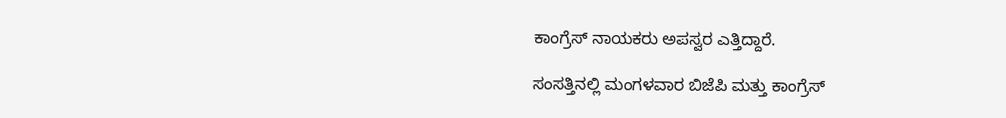ಕಾಂಗ್ರೆಸ್ ನಾಯಕರು ಅಪಸ್ವರ ಎತ್ತಿದ್ದಾರೆ.

ಸಂಸತ್ತಿನಲ್ಲಿ ಮಂಗಳವಾರ ಬಿಜೆಪಿ ಮತ್ತು ಕಾಂಗ್ರೆಸ್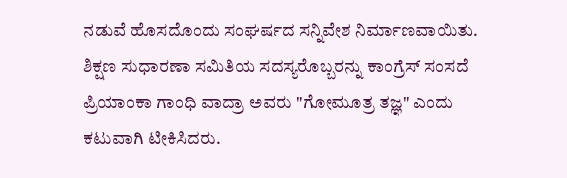ನಡುವೆ ಹೊಸದೊಂದು ಸಂಘರ್ಷದ ಸನ್ನಿವೇಶ ನಿರ್ಮಾಣವಾಯಿತು. ಶಿಕ್ಷಣ ಸುಧಾರಣಾ ಸಮಿತಿಯ ಸದಸ್ಯರೊಬ್ಬರನ್ನು ಕಾಂಗ್ರೆಸ್ ಸಂಸದೆ ಪ್ರಿಯಾಂಕಾ ಗಾಂಧಿ ವಾದ್ರಾ ಅವರು "ಗೋಮೂತ್ರ ತಜ್ಞ" ಎಂದು ಕಟುವಾಗಿ ಟೀಕಿಸಿದರು.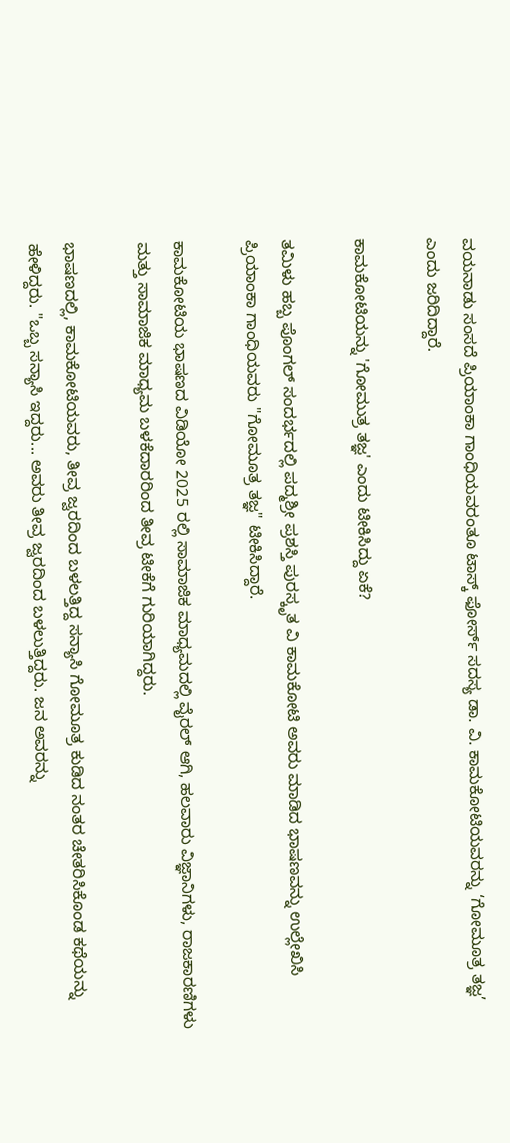ವಯನಾಡು ಸಂಸದೆ ಪ್ರಿಯಾಂಕಾ ಗಾಂಧಿಯವರಂತೂ ಟಾಸ್ಕ್ ಫೋರ್ಸ್ ಸದಸ್ಯ ಡಾ. ವಿ. ಕಾಮಕೋಟಿಯವರನ್ನು ‘ಗೋಮೂತ್ರ ತಜ್ಞ’ ಎಂದು ಜರಿದಿದ್ದಾರೆ.

ಕಾಮಕೋಟಿಯನ್ನು 'ಗೋಮುತ್ರ ತಜ್ಞ' ಎಂದು ಟೀಕಿಸಿದ್ದು ಏಕೆ?

ತಮಿಳು ಹಬ್ಬ ಪೊಂಗಲ್ ಸಂದರ್ಭದಲ್ಲಿ ಪದ್ಮಶ್ರೀ ಪ್ರಶಸ್ತಿ ಪುರಸ್ಕೃತ ವಿ ಕಾಮಕೋಟಿ ಅವರು ಮಾಡಿದ ಭಾಷಣವನ್ನು ಉಲ್ಲೇಖಿಸಿ ಪ್ರಿಯಾಂಕಾ ಗಾಂಧಿಯವರು "ಗೋಮೂತ್ರ ತಜ್ಞ" ಟೀಕಿಸಿದ್ದಾರೆ.

ಕಾಮಕೋಟಿಯ ಭಾಷಣದ ವಿಡಿಯೋ 2025 ರಲ್ಲಿ ಸಾಮಾಜಿಕ ಮಾಧ್ಯಮದಲ್ಲಿ ವೈರಲ್ ಆಗಿ, ಹಲವಾರು ವಿಜ್ಞಾನಿಗಳು, ರಾಜಕಾರಣಿಗಳು ಮತ್ತು ಸಾಮಾಜಿಕ ಮಾಧ್ಯಮ ಬಳಕೆದಾರರಿಂದ ತೀವ್ರ ಟೀಕೆಗೆ ಗುರಿಯಾಗಿದ್ದರು.

ಭಾಷಣದಲ್ಲಿ, ಕಾಮಕೋಟಿಯವರು, ತೀವ್ರ ಜ್ವರದಿಂದ ಬಳಲತ್ತಿದ್ದ ಸನ್ಯಾಸಿ ಗೋಮೂತ್ರ ಕುಡಿದ ನಂತರ ಚೇತರಿಸಿಕೊಂಡ ಕಥೆಯನ್ನು ಹೇಳಿದ್ದರು. "ಒಬ್ಬ ಸನ್ಯಾಸಿ ಇದ್ದರು... ಅವರು ತೀವ್ರ ಜ್ವರದಿಂದ ಬಳಲುತ್ತಿದ್ದರು. ಜನ ಅವರನ್ನು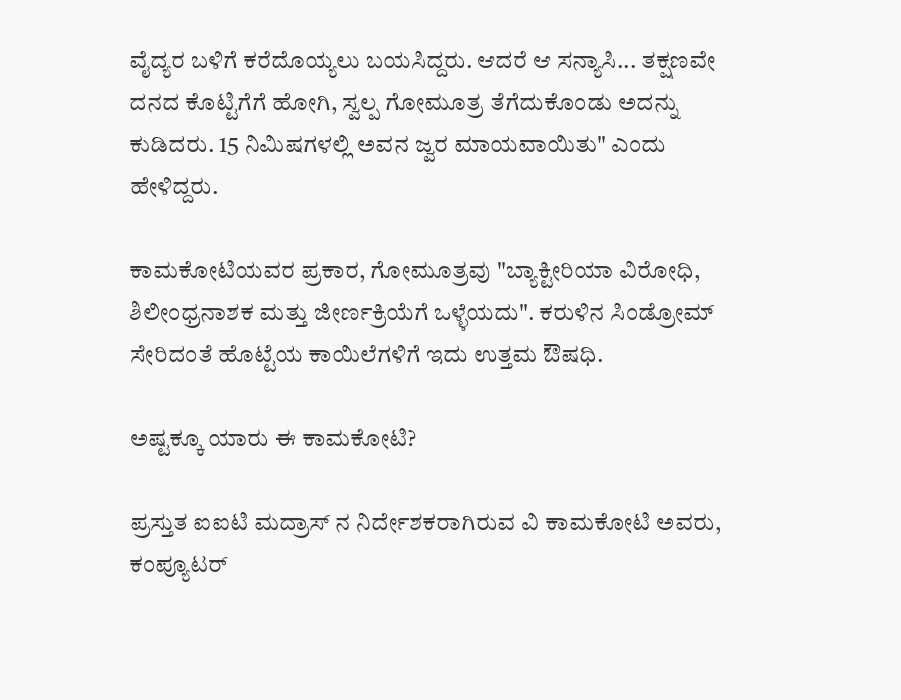ವೈದ್ಯರ ಬಳಿಗೆ ಕರೆದೊಯ್ಯಲು ಬಯಸಿದ್ದರು. ಆದರೆ ಆ ಸನ್ಯಾಸಿ... ತಕ್ಷಣವೇ ದನದ ಕೊಟ್ಟಿಗೆಗೆ ಹೋಗಿ, ಸ್ವಲ್ಪ ಗೋಮೂತ್ರ ತೆಗೆದುಕೊಂಡು ಅದನ್ನು ಕುಡಿದರು. 15 ನಿಮಿಷಗಳಲ್ಲಿ ಅವನ ಜ್ವರ ಮಾಯವಾಯಿತು" ಎಂದು ಹೇಳಿದ್ದರು.

ಕಾಮಕೋಟಿಯವರ ಪ್ರಕಾರ, ಗೋಮೂತ್ರವು "ಬ್ಯಾಕ್ಟೀರಿಯಾ ವಿರೋಧಿ, ಶಿಲೀಂಧ್ರನಾಶಕ ಮತ್ತು ಜೀರ್ಣಕ್ರಿಯೆಗೆ ಒಳ್ಳೆಯದು". ಕರುಳಿನ ಸಿಂಡ್ರೋಮ್ ಸೇರಿದಂತೆ ಹೊಟ್ಟೆಯ ಕಾಯಿಲೆಗಳಿಗೆ ಇದು ಉತ್ತಮ ಔಷಧಿ.

ಅಷ್ಟಕ್ಕೂ ಯಾರು ಈ ಕಾಮಕೋಟಿ?

ಪ್ರಸ್ತುತ ಐಐಟಿ ಮದ್ರಾಸ್ ನ ನಿರ್ದೇಶಕರಾಗಿರುವ ವಿ ಕಾಮಕೋಟಿ ಅವರು, ಕಂಪ್ಯೂಟರ್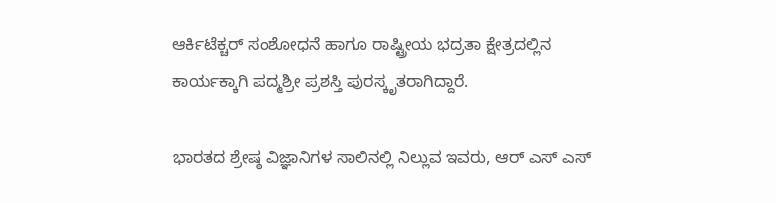ಆರ್ಕಿಟೆಕ್ಚರ್ ಸಂಶೋಧನೆ ಹಾಗೂ ರಾಷ್ಟ್ರೀಯ ಭದ್ರತಾ ಕ್ಷೇತ್ರದಲ್ಲಿನ ಕಾರ್ಯಕ್ಕಾಗಿ ಪದ್ಮಶ್ರೀ ಪ್ರಶಸ್ತಿ ಪುರಸ್ಕೃತರಾಗಿದ್ದಾರೆ.

ಭಾರತದ ಶ್ರೇಷ್ಠ ವಿಜ್ಞಾನಿಗಳ ಸಾಲಿನಲ್ಲಿ ನಿಲ್ಲುವ ಇವರು, ಆರ್ ಎಸ್ ಎಸ್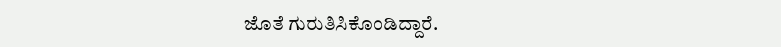ಜೊತೆ ಗುರುತಿಸಿಕೊಂಡಿದ್ದಾರೆ.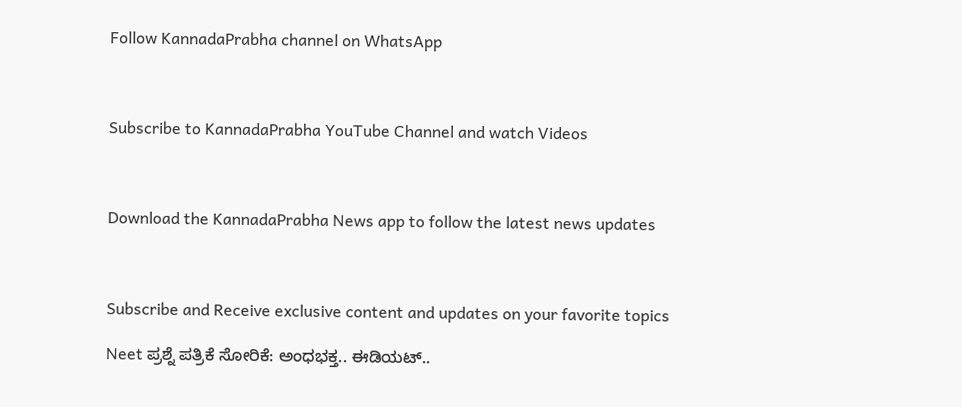Follow KannadaPrabha channel on WhatsApp



Subscribe to KannadaPrabha YouTube Channel and watch Videos



Download the KannadaPrabha News app to follow the latest news updates



Subscribe and Receive exclusive content and updates on your favorite topics

Neet ಪ್ರಶ್ನೆ ಪತ್ರಿಕೆ ಸೋರಿಕೆ: ಅಂಧಭಕ್ತ.. ಈಡಿಯಟ್..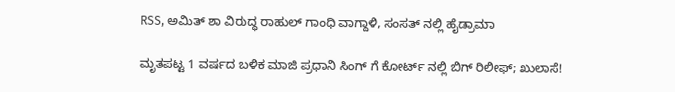RSS, ಅಮಿತ್ ಶಾ ವಿರುದ್ಧ ರಾಹುಲ್ ಗಾಂಧಿ ವಾಗ್ದಾಳಿ, ಸಂಸತ್ ನಲ್ಲಿ ಹೈಡ್ರಾಮಾ

ಮೃತಪಟ್ಟ 1 ವರ್ಷದ ಬಳಿಕ ಮಾಜಿ ಪ್ರಧಾನಿ ಸಿಂಗ್ ಗೆ ಕೋರ್ಟ್ ನಲ್ಲಿ ಬಿಗ್ ರಿಲೀಫ್; ಖುಲಾಸೆ!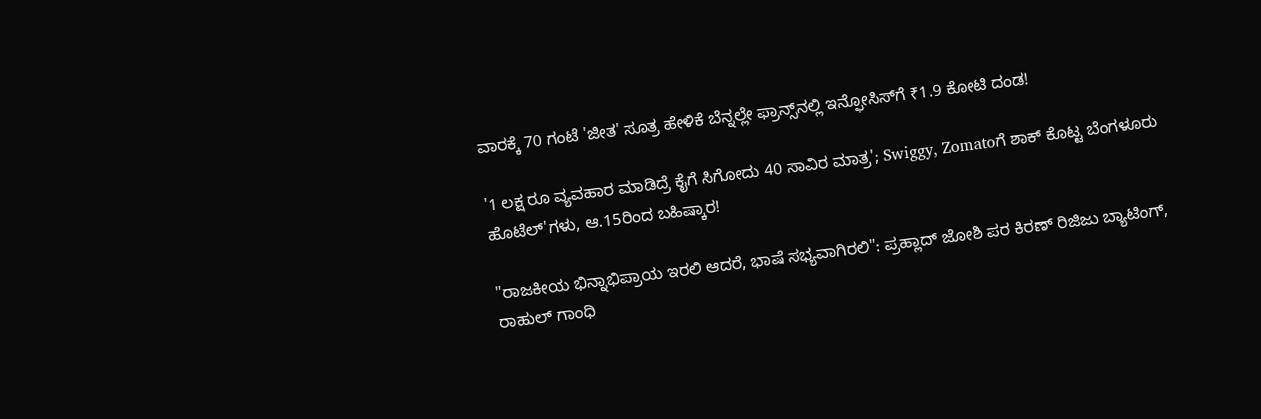ವಾರಕ್ಕೆ 70 ಗಂಟೆ 'ಜೀತ' ಸೂತ್ರ ಹೇಳಿಕೆ ಬೆನ್ನಲ್ಲೇ ಫ್ರಾನ್ಸ್‌ನಲ್ಲಿ ಇನ್ಫೋಸಿಸ್‌ಗೆ ₹1.9 ಕೋಟಿ ದಂಡ!

'1 ಲಕ್ಷ ರೂ ವ್ಯವಹಾರ ಮಾಡಿದ್ರೆ ಕೈಗೆ ಸಿಗೋದು 40 ಸಾವಿರ ಮಾತ್ರ'; Swiggy, Zomatoಗೆ ಶಾಕ್ ಕೊಟ್ಟ ಬೆಂಗಳೂರು ಹೊಟೆಲ್'ಗಳು, ಆ.15ರಿಂದ ಬಹಿಷ್ಕಾರ!

"ರಾಜಕೀಯ ಭಿನ್ನಾಭಿಪ್ರಾಯ ಇರಲಿ ಆದರೆ, ಭಾಷೆ ಸಭ್ಯವಾಗಿರಲಿ": ಪ್ರಹ್ಲಾದ್ ಜೋಶಿ ಪರ ಕಿರಣ್ ರಿಜಿಜು ಬ್ಯಾಟಿಂಗ್, ರಾಹುಲ್ ಗಾಂಧಿ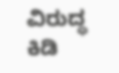ವಿರುದ್ಧ ಕಿಡಿ